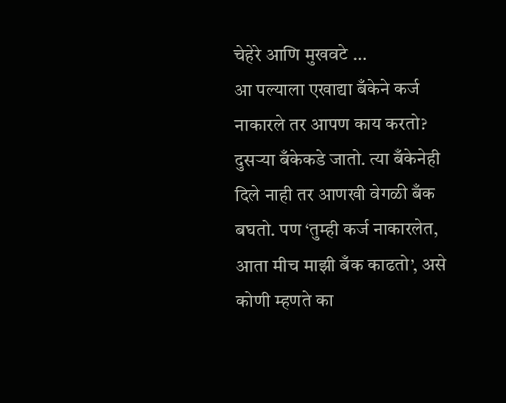चेहेरे आणि मुखवटे …
आ पल्याला एखाद्या बँकेने कर्ज नाकारले तर आपण काय करतो? दुसऱ्या बँकेकडे जातो. त्या बँकेनेही दिले नाही तर आणखी वेगळी बँक बघतो. पण ‘तुम्ही कर्ज नाकारलेत, आता मीच माझी बँक काढतो’, असे कोणी म्हणते का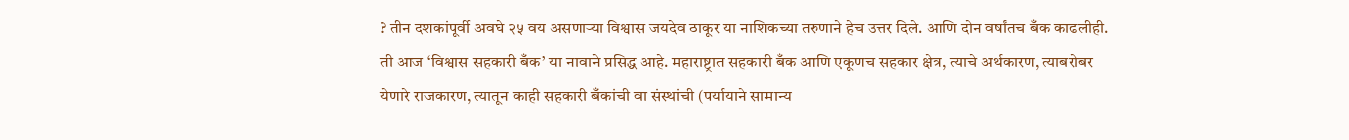? तीन दशकांपूर्वी अवघे २५ वय असणाऱ्या विश्वास जयदेव ठाकूर या नाशिकच्या तरुणाने हेच उत्तर दिले. आणि दोन वर्षांतच बँक काढलीही. ती आज ‘विश्वास सहकारी बँक’ या नावाने प्रसिद्ध आहे. महाराष्ट्रात सहकारी बँक आणि एकूणच सहकार क्षेत्र, त्याचे अर्थकारण, त्याबरोबर येणारे राजकारण, त्यातून काही सहकारी बँकांची वा संस्थांची (पर्यायाने सामान्य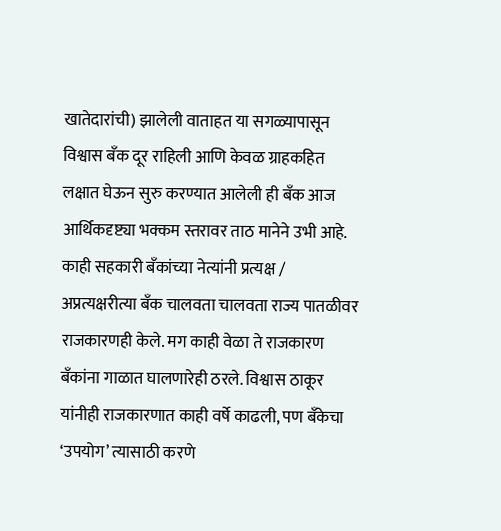खातेदारांची) झालेली वाताहत या सगळ्यापासून विश्वास बँक दूर राहिली आणि केवळ ग्राहकहित लक्षात घेऊन सुरु करण्यात आलेली ही बँक आज आर्थिकदृष्ट्या भक्कम स्तरावर ताठ मानेने उभी आहे. काही सहकारी बँकांच्या नेत्यांनी प्रत्यक्ष / अप्रत्यक्षरीत्या बँक चालवता चालवता राज्य पातळीवर राजकारणही केले. मग काही वेळा ते राजकारण बँकांना गाळात घालणारेही ठरले. विश्वास ठाकूर यांनीही राजकारणात काही वर्षे काढली, पण बँकेचा ‘उपयोग’ त्यासाठी करणे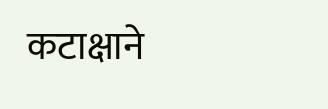कटाक्षाने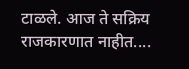टाळले. आज ते सक्रिय राजकारणात नाहीत....